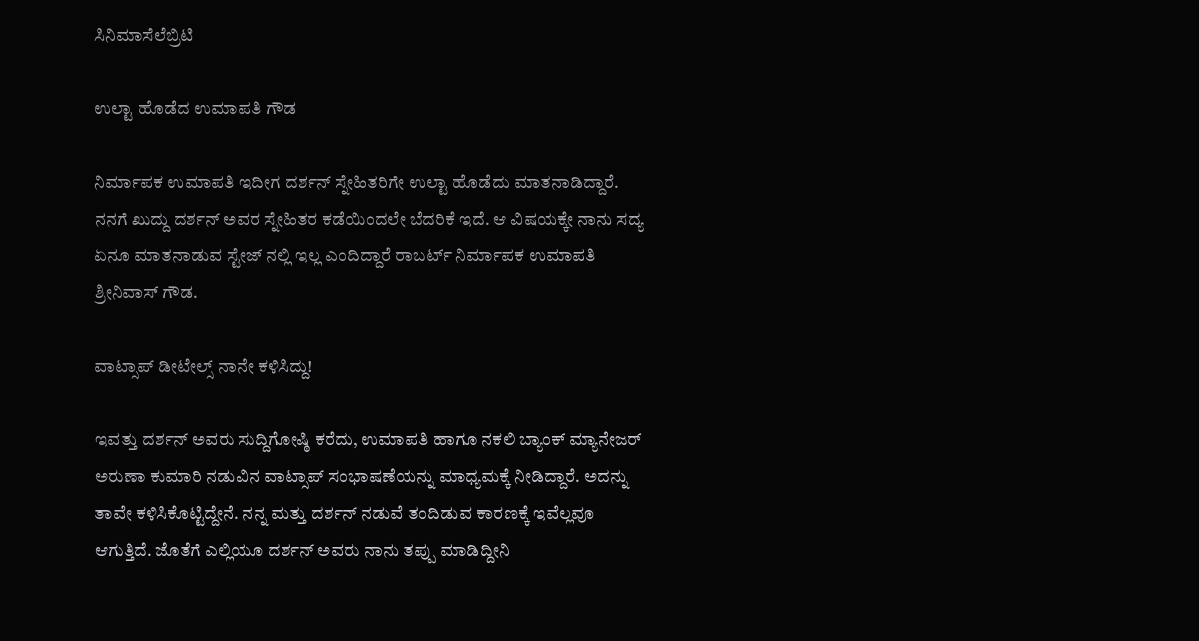ಸಿನಿಮಾಸೆಲೆಬ್ರಿಟಿ

ಉಲ್ಟಾ ಹೊಡೆದ ಉಮಾಪತಿ ಗೌಡ

ನಿರ್ಮಾಪಕ ಉಮಾಪತಿ ಇದೀಗ ದರ್ಶನ್ ಸ್ನೇಹಿತರಿಗೇ ಉಲ್ಟಾ ಹೊಡೆದು ಮಾತನಾಡಿದ್ದಾರೆ. ನನಗೆ ಖುದ್ದು ದರ್ಶನ್ ಅವರ ಸ್ನೇಹಿತರ ಕಡೆಯಿಂದಲೇ ಬೆದರಿಕೆ ಇದೆ. ಆ ವಿಷಯಕ್ಕೇ ನಾನು ಸದ್ಯ ಏನೂ ಮಾತನಾಡುವ ಸ್ಟೇಜ್ ನಲ್ಲಿ ಇಲ್ಲ ಎಂದಿದ್ದಾರೆ ರಾಬರ್ಟ್ ನಿರ್ಮಾಪಕ ಉಮಾಪತಿ ಶ್ರೀನಿವಾಸ್ ಗೌಡ.

ವಾಟ್ಸಾಪ್ ಡೀಟೇಲ್ಸ್ ನಾನೇ ಕಳಿಸಿದ್ದು!

ಇವತ್ತು ದರ್ಶನ್ ಅವರು ಸುದ್ದಿಗೋಷ್ಠಿ ಕರೆದು, ಉಮಾಪತಿ ಹಾಗೂ ನಕಲಿ ಬ್ಯಾಂಕ್ ಮ್ಯಾನೇಜರ್ ಅರುಣಾ ಕುಮಾರಿ ನಡುವಿನ ವಾಟ್ಸಾಪ್ ಸಂಭಾಷಣೆಯನ್ನು ಮಾಧ್ಯಮಕ್ಕೆ ನೀಡಿದ್ದಾರೆ. ಅದನ್ನು ತಾವೇ ಕಳಿಸಿಕೊಟ್ಟಿದ್ದೇನೆ. ನನ್ನ ಮತ್ತು ದರ್ಶನ್ ನಡುವೆ ತಂದಿಡುವ ಕಾರಣಕ್ಕೆ ಇವೆಲ್ಲವೂ ಆಗುತ್ತಿದೆ. ಜೊತೆಗೆ ಎಲ್ಲಿಯೂ ದರ್ಶನ್ ಅವರು ನಾನು ತಪ್ಪು ಮಾಡಿದ್ದೀನಿ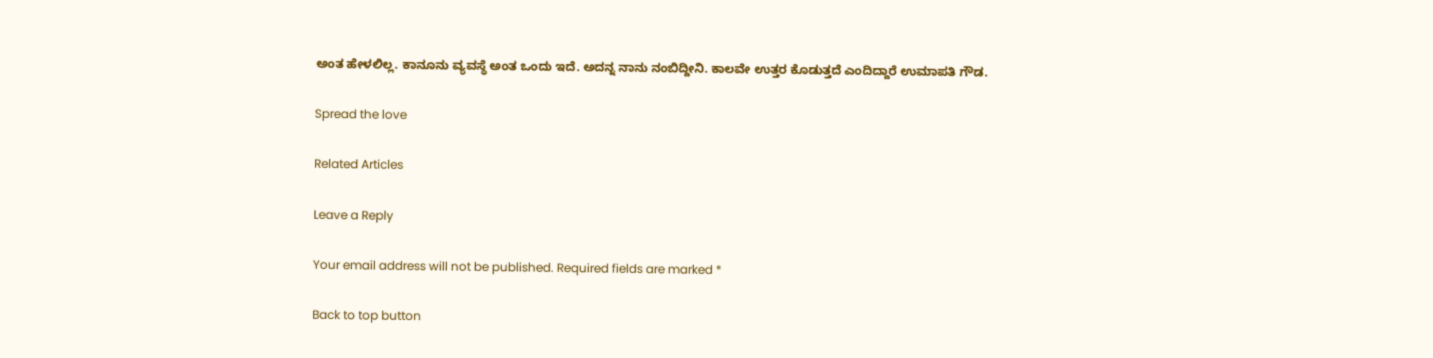ಅಂತ ಹೇಳಲಿಲ್ಲ. ಕಾನೂನು ವ್ಯವಸ್ಥೆ ಅಂತ ಒಂದು ಇದೆ. ಅದನ್ನ ನಾನು ನಂಬಿದ್ದೀನಿ. ಕಾಲವೇ ಉತ್ತರ ಕೊಡುತ್ತದೆ ಎಂದಿದ್ದಾರೆ ಉಮಾಪತಿ ಗೌಡ.

Spread the love

Related Articles

Leave a Reply

Your email address will not be published. Required fields are marked *

Back to top button